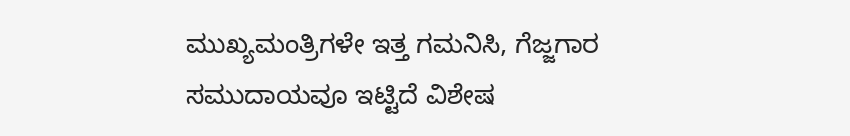ಮುಖ್ಯಮಂತ್ರಿಗಳೇ ಇತ್ತ ಗಮನಿಸಿ, ಗೆಜ್ಜಗಾರ ಸಮುದಾಯವೂ ಇಟ್ಟಿದೆ ವಿಶೇಷ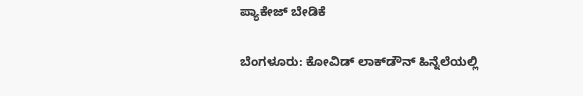ಪ್ಯಾಕೇಜ್ ಬೇಡಿಕೆ

ಬೆಂಗಳೂರು: ಕೋವಿಡ್ ಲಾಕ್‌ಡೌನ್ ಹಿನ್ನೆಲೆಯಲ್ಲಿ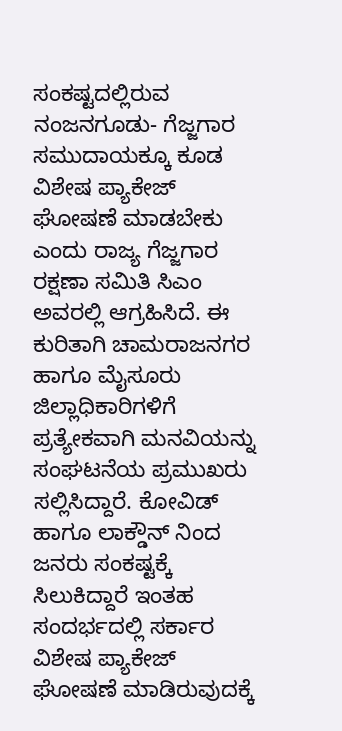ಸಂಕಷ್ಟದಲ್ಲಿರುವ ನಂಜನಗೂಡು- ಗೆಜ್ಜಗಾರ ಸಮುದಾಯಕ್ಕೂ ಕೂಡ ವಿಶೇಷ ಪ್ಯಾಕೇಜ್ ಘೋಷಣೆ ಮಾಡಬೇಕು ಎಂದು ರಾಜ್ಯ ಗೆಜ್ಜಗಾರ ರಕ್ಷಣಾ ಸಮಿತಿ ಸಿಎಂ ಅವರಲ್ಲಿ ಆಗ್ರಹಿಸಿದೆ. ಈ ಕುರಿತಾಗಿ ಚಾಮರಾಜನಗರ ಹಾಗೂ ಮೈಸೂರು ಜಿಲ್ಲಾಧಿಕಾರಿಗಳಿಗೆ ಪ್ರತ್ಯೇಕವಾಗಿ ಮನವಿಯನ್ನು ಸಂಘಟನೆಯ ಪ್ರಮುಖರು ಸಲ್ಲಿಸಿದ್ದಾರೆ. ಕೋವಿಡ್‌ ಹಾಗೂ ಲಾಕ್ಡೌನ್ ನಿಂದ ಜನರು ಸಂಕಷ್ಟಕ್ಕೆ ಸಿಲುಕಿದ್ದಾರೆ ಇಂತಹ ಸಂದರ್ಭದಲ್ಲಿ ಸರ್ಕಾರ ವಿಶೇಷ ಪ್ಯಾಕೇಜ್ ಘೋಷಣೆ ಮಾಡಿರುವುದಕ್ಕೆ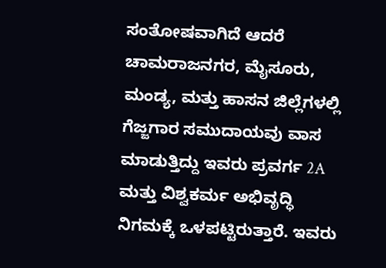ಸಂತೋಷವಾಗಿದೆ ಆದರೆ ಚಾಮರಾಜನಗರ, ಮೈಸೂರು, ಮಂಡ್ಯ, ಮತ್ತು ಹಾಸನ ಜಿಲ್ಲೆಗಳಲ್ಲಿ ಗೆಜ್ಜಗಾರ ಸಮುದಾಯವು ವಾಸ ಮಾಡುತ್ತಿದ್ದು ಇವರು ಪ್ರವರ್ಗ 2A ಮತ್ತು ವಿಶ್ವಕರ್ಮ ಅಭಿವೃದ್ಧಿ ನಿಗಮಕ್ಕೆ ಒಳಪಟ್ಟಿರುತ್ತಾರೆ. ಇವರು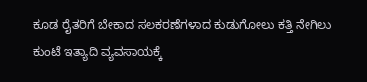ಕೂಡ ರೈತರಿಗೆ ಬೇಕಾದ ಸಲಕರಣೆಗಳಾದ ಕುಡುಗೋಲು ಕತ್ತಿ ನೇಗಿಲು ಕುಂಟೆ ಇತ್ಯಾದಿ ವ್ಯವಸಾಯಕ್ಕೆ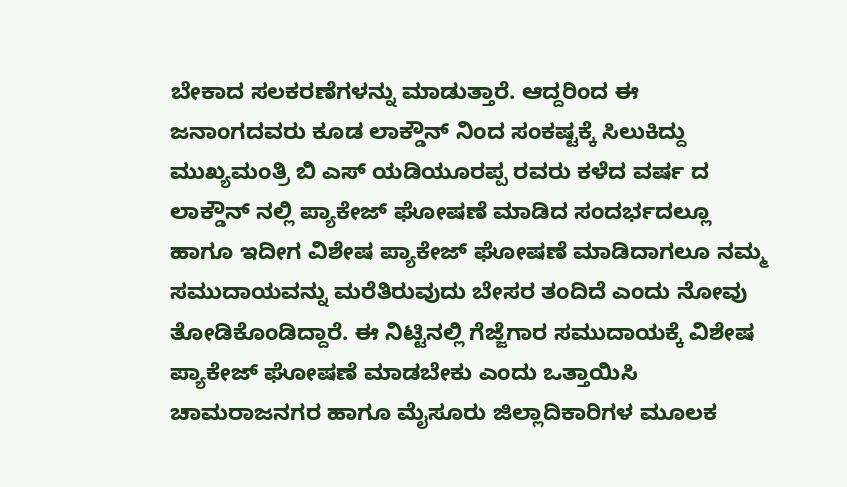ಬೇಕಾದ ಸಲಕರಣೆಗಳನ್ನು ಮಾಡುತ್ತಾರೆ. ಆದ್ದರಿಂದ ಈ ಜನಾಂಗದವರು ಕೂಡ ಲಾಕ್ಡೌನ್ ನಿಂದ ಸಂಕಷ್ಟಕ್ಕೆ ಸಿಲುಕಿದ್ದು ಮುಖ್ಯಮಂತ್ರಿ ಬಿ ಎಸ್ ಯಡಿಯೂರಪ್ಪ ರವರು ಕಳೆದ ವರ್ಷ ದ ಲಾಕ್ಡೌನ್ ನಲ್ಲಿ ಪ್ಯಾಕೇಜ್ ಘೋಷಣೆ ಮಾಡಿದ ಸಂದರ್ಭದಲ್ಲೂ ಹಾಗೂ ಇದೀಗ ವಿಶೇಷ ಪ್ಯಾಕೇಜ್ ಘೋಷಣೆ ಮಾಡಿದಾಗಲೂ ನಮ್ಮ ಸಮುದಾಯವನ್ನು ಮರೆತಿರುವುದು ಬೇಸರ ತಂದಿದೆ ಎಂದು ನೋವು ತೋಡಿಕೊಂಡಿದ್ದಾರೆ. ಈ ನಿಟ್ಟಿನಲ್ಲಿ ಗೆಜ್ಜೆಗಾರ ಸಮುದಾಯಕ್ಕೆ ವಿಶೇಷ ಪ್ಯಾಕೇಜ್ ಘೋಷಣೆ ಮಾಡಬೇಕು ಎಂದು ಒತ್ತಾಯಿಸಿ ಚಾಮರಾಜನಗರ ಹಾಗೂ ಮೈಸೂರು ಜಿಲ್ಲಾದಿಕಾರಿಗಳ ಮೂಲಕ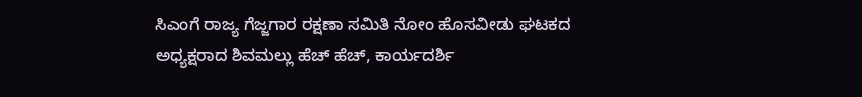ಸಿಎಂಗೆ ರಾಜ್ಯ ಗೆಜ್ಜಗಾರ ರಕ್ಷಣಾ ಸಮಿತಿ ನೋಂ ಹೊಸವೀಡು ಘಟಕದ ಅಧ್ಯಕ್ಷರಾದ ಶಿವಮಲ್ಲು ಹೆಚ್ ಹೆಚ್, ಕಾರ್ಯದರ್ಶಿ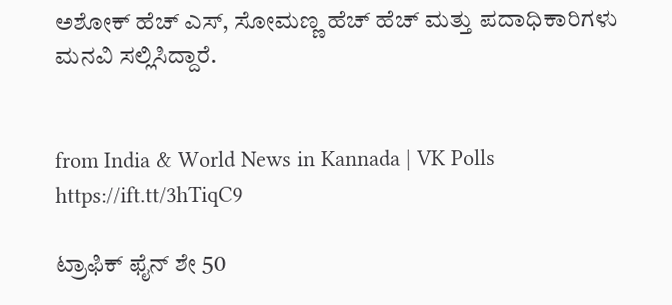ಅಶೋಕ್ ಹೆಚ್ ಎಸ್, ಸೋಮಣ್ಣ ಹೆಚ್ ಹೆಚ್ ಮತ್ತು ಪದಾಧಿಕಾರಿಗಳು ಮನವಿ ಸಲ್ಲಿಸಿದ್ದಾರೆ.


from India & World News in Kannada | VK Polls https://ift.tt/3hTiqC9

ಟ್ರಾಫಿಕ್‌ ಫೈನ್‌ ಶೇ 50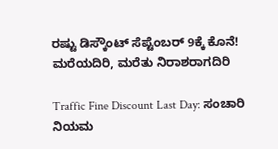ರಷ್ಟು ಡಿಸ್ಕೌಂಟ್‌ ಸೆಪ್ಟೆಂಬರ್‌ 9ಕ್ಕೆ ಕೊನೆ! ಮರೆಯದಿರಿ, ಮರೆತು ನಿರಾಶರಾಗದಿರಿ

Traffic Fine Discount Last Day: ಸಂಚಾರಿ ನಿಯಮ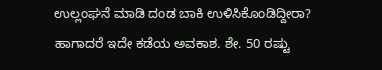ಉಲ್ಲಂಘನೆ ಮಾಡಿ ದಂಡ ಬಾಕಿ ಉಳಿಸಿಕೊಂಡಿದ್ದೀರಾ? ಹಾಗಾದರೆ ಇದೇ ಕಡೆಯ ಅವಕಾಶ. ಶೇ. 50 ರಷ್ಟು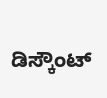ಡಿಸ್ಕೌಂಟ್‌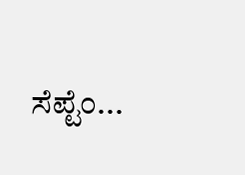ಸೆಪ್ಟೆಂ...